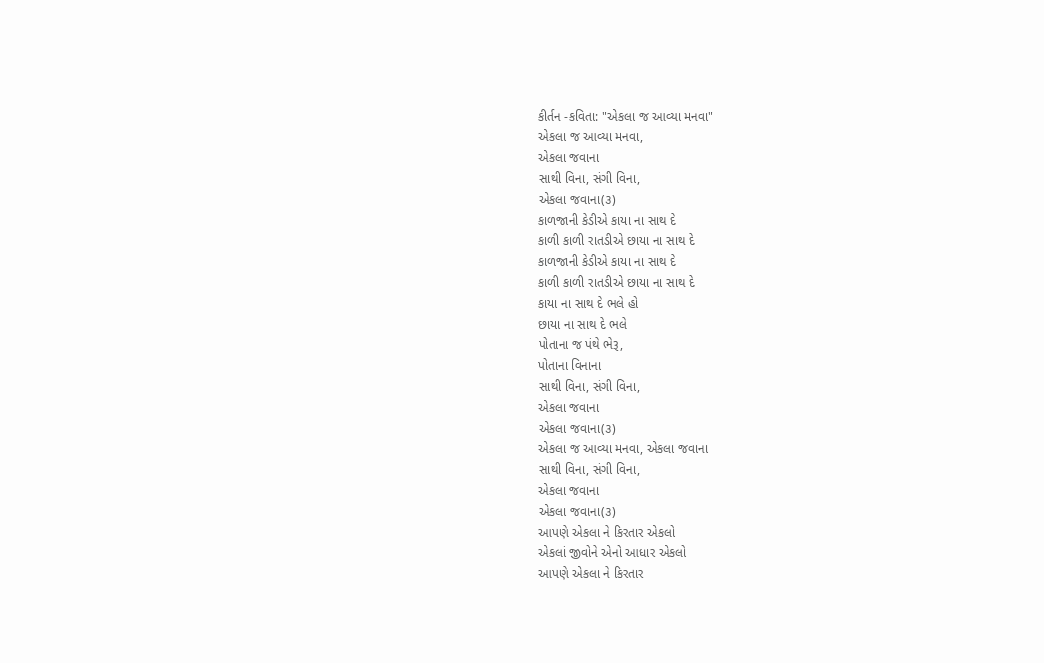કીર્તન -કવિતા: "એકલા જ આવ્યા મનવા"
એકલા જ આવ્યા મનવા,
એકલા જવાના
સાથી વિના, સંગી વિના,
એકલા જવાના(૩)
કાળજાની કેડીએ કાયા ના સાથ દે
કાળી કાળી રાતડીએ છાયા ના સાથ દે
કાળજાની કેડીએ કાયા ના સાથ દે
કાળી કાળી રાતડીએ છાયા ના સાથ દે
કાયા ના સાથ દે ભલે હો
છાયા ના સાથ દે ભલે
પોતાના જ પંથે ભેરૂ,
પોતાના વિનાના
સાથી વિના, સંગી વિના,
એકલા જવાના
એકલા જવાના(૩)
એકલા જ આવ્યા મનવા, એકલા જવાના
સાથી વિના, સંગી વિના,
એકલા જવાના
એકલા જવાના(૩)
આપણે એકલા ને કિરતાર એકલો
એકલાં જીવોને એનો આધાર એકલો
આપણે એકલા ને કિરતાર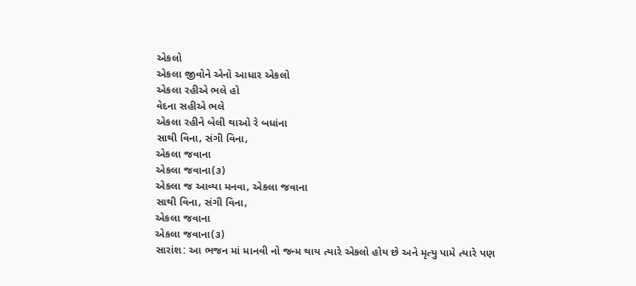એકલો
એકલા જીવોને એનો આધાર એકલો
એકલા રહીએ ભલે હો
વેદના સહીએ ભલે
એકલા રહીને બેલી થાઓ રે બધાંના
સાથી વિના, સંગી વિના,
એકલા જવાના
એકલા જવાના(૩)
એકલા જ આવ્યા મનવા, એકલા જવાના
સાથી વિના, સંગી વિના,
એકલા જવાના
એકલા જવાના(૩)
સારાંશ: આ ભજન માં માનવી નો જન્મ થાય ત્યારે એકલો હોય છે અને મૃત્યુ પામે ત્યારે પણ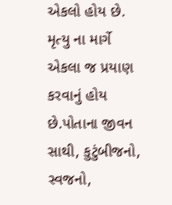એકલો હોય છે. મૃત્યુ ના માર્ગે એકલા જ પ્રયાણ કરવાનું હોય છે.પોતાના જીવન સાથી, કુટુંબીજનો, સ્વજનો,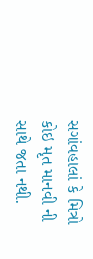સગાંવહાલાં કે મિત્રો કોઇ મૃત માનવી ની સાથે જતા નથી.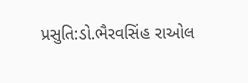પ્રસુતિ:ડો.ભૈરવસિંહ રાઓલ